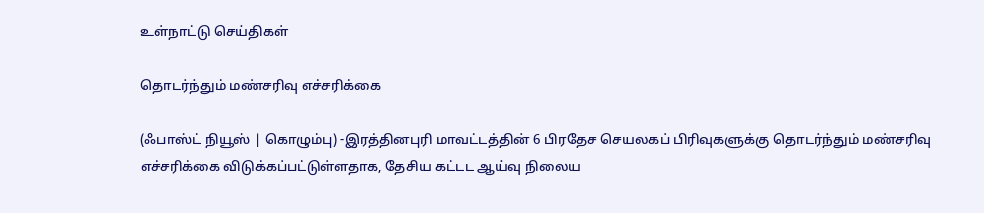உள்நாட்டு செய்திகள்

தொடர்ந்தும் மண்சரிவு எச்சரிக்கை

(ஃபாஸ்ட் நியூஸ் | கொழும்பு) -இரத்தினபுரி மாவட்டத்தின் 6 பிரதேச செயலகப் பிரிவுகளுக்கு தொடர்ந்தும் மண்சரிவு எச்சரிக்கை விடுக்கப்பட்டுள்ளதாக, தேசிய கட்டட ஆய்வு நிலைய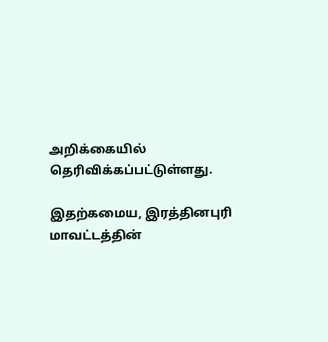அறிக்கையில் தெரிவிக்கப்பட்டுள்ளது.

இதற்கமைய, இரத்தினபுரி மாவட்டத்தின்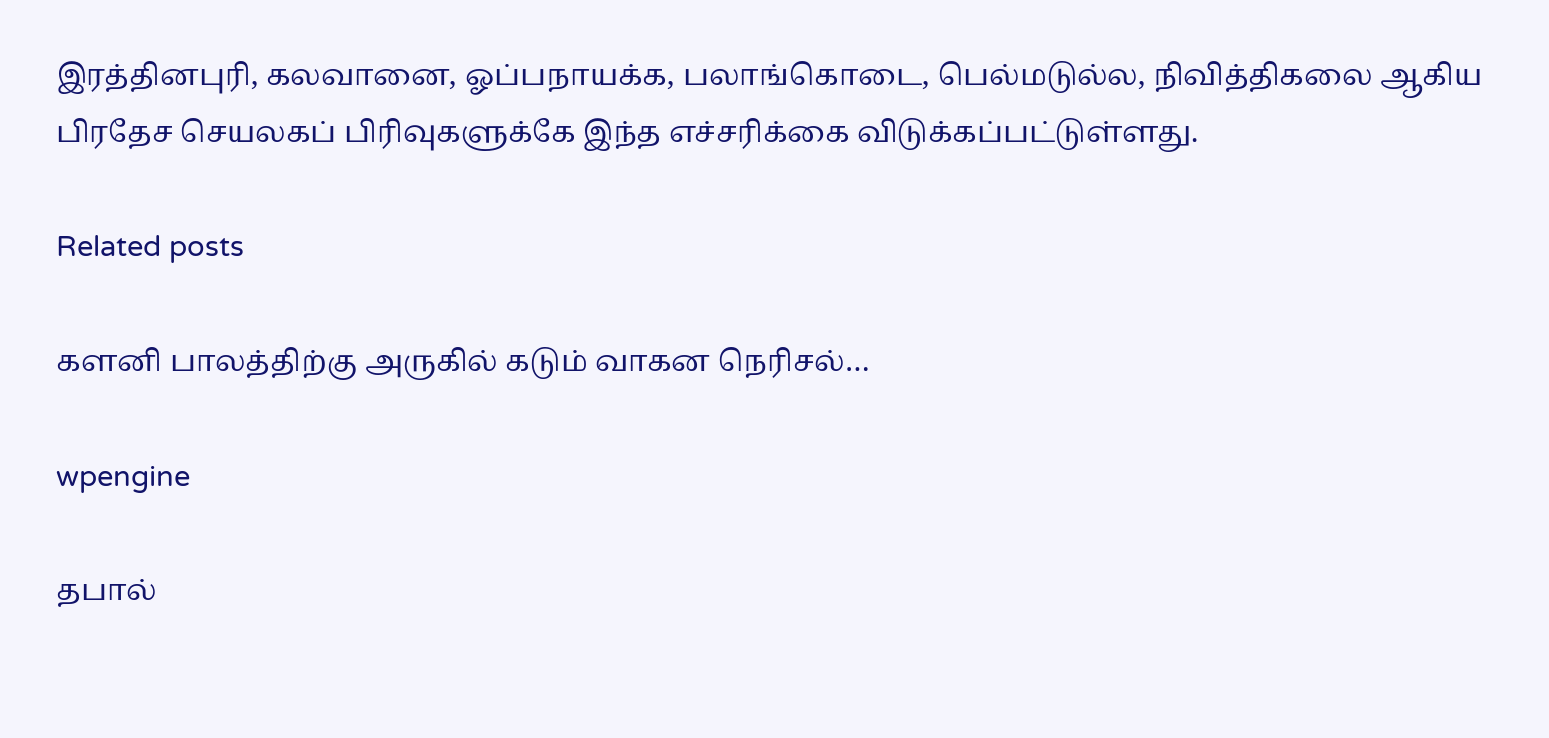இரத்தினபுரி, கலவானை, ஓப்பநாயக்க, பலாங்கொடை, பெல்மடுல்ல, நிவித்திகலை ஆகிய பிரதேச செயலகப் பிரிவுகளுக்கே இந்த எச்சரிக்கை விடுக்கப்பட்டுள்ளது.

Related posts

களனி பாலத்திற்கு அருகில் கடும் வாகன நெரிசல்…

wpengine

தபால்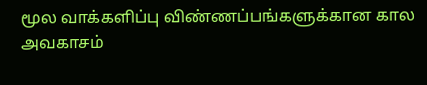மூல வாக்களிப்பு விண்ணப்பங்களுக்கான கால அவகாசம்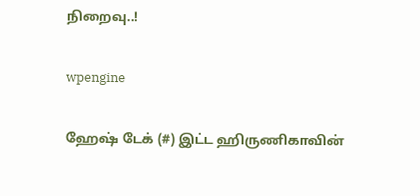நிறைவு..!

wpengine

ஹேஷ் டேக் (#) இட்ட ஹிருணிகாவின்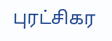புரட்சிகர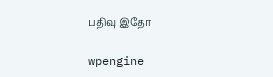பதிவு இதோ

wpengine